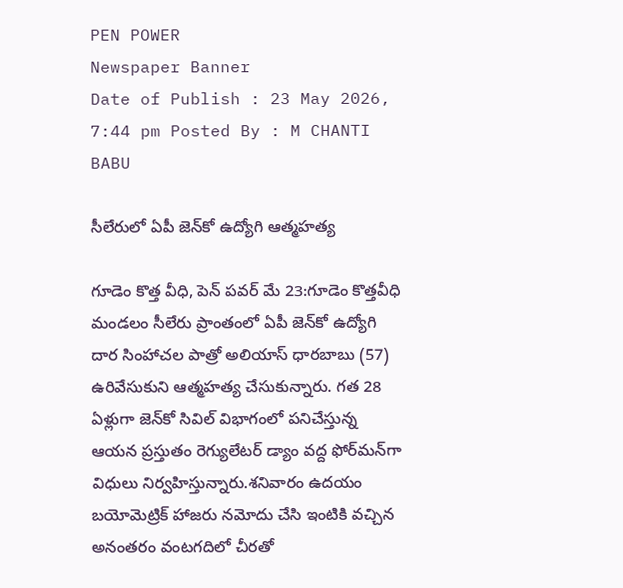PEN POWER
Newspaper Banner
Date of Publish : 23 May 2026, 7:44 pm Posted By : M CHANTI BABU

సీలేరులో ఏపీ జెన్‌కో ఉద్యోగి ఆత్మహత్య

గూడెం కొత్త వీధి, పెన్ పవర్ మే 23:గూడెం కొత్తవీధి మండలం సీలేరు ప్రాంతంలో ఏపీ జెన్‌కో ఉద్యోగి దార సింహాచల పాత్రో అలియాస్ ధారబాబు (57) ఉరివేసుకుని ఆత్మహత్య చేసుకున్నారు. గత 28 ఏళ్లుగా జెన్‌కో సివిల్ విభాగంలో పనిచేస్తున్న ఆయన ప్రస్తుతం రెగ్యులేటర్ డ్యాం వద్ద ఫోర్‌మన్‌గా విధులు నిర్వహిస్తున్నారు.శనివారం ఉదయం బయోమెట్రిక్ హాజరు నమోదు చేసి ఇంటికి వచ్చిన అనంతరం వంటగదిలో చీరతో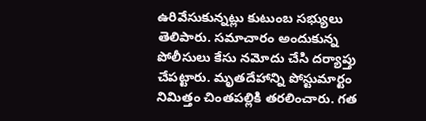ఉరివేసుకున్నట్లు కుటుంబ సభ్యులు తెలిపారు. సమాచారం అందుకున్న పోలీసులు కేసు నమోదు చేసి దర్యాప్తు చేపట్టారు. మృతదేహాన్ని పోస్టుమార్టం నిమిత్తం చింతపల్లికి తరలించారు. గత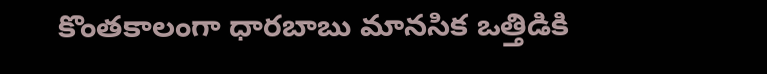కొంతకాలంగా ధారబాబు మానసిక ఒత్తిడికి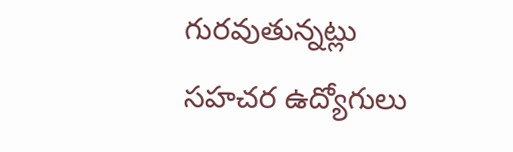గురవుతున్నట్లు సహచర ఉద్యోగులు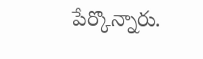పేర్కొన్నారు.